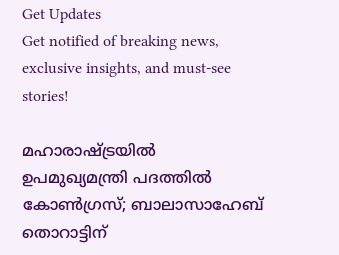Get Updates
Get notified of breaking news, exclusive insights, and must-see stories!

മഹാരാഷ്ട്രയില്‍ ഉപമുഖ്യമന്ത്രി പദത്തില്‍ കോണ്‍ഗ്രസ്; ബാലാസാഹേബ് തൊറാട്ടിന്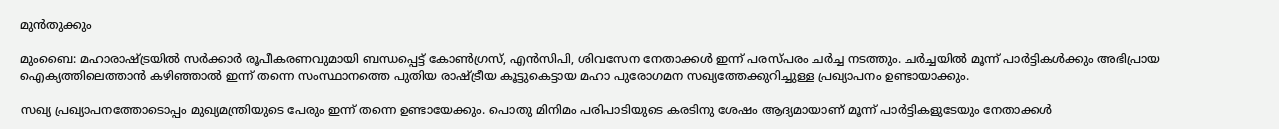മുന്‍തുക്കും

മുംബൈ: മഹാരാഷ്ട്രയില്‍ സര്‍ക്കാര്‍ രൂപീകരണവുമായി ബന്ധപ്പെട്ട് കോണ്‍ഗ്രസ്, എന്‍സിപി, ശിവസേന നേതാക്കള്‍ ഇന്ന് പരസ്പരം ചര്‍ച്ച നടത്തും. ചര്‍ച്ചയില്‍ മൂന്ന് പാര്‍ട്ടികള്‍ക്കും അഭിപ്രായ ഐക്യത്തിലെത്താന്‍ കഴിഞ്ഞാല്‍ ഇന്ന് തന്നെ സംസ്ഥാനത്തെ പുതിയ രാഷ്ട്രീയ കൂട്ടുകെട്ടായ മഹാ പുരോഗമന സഖ്യത്തേക്കുറിച്ചുള്ള പ്രഖ്യാപനം ഉണ്ടായാക്കും.

സഖ്യ പ്രഖ്യാപനത്തോടൊപ്പം മുഖ്യമന്ത്രിയുടെ പേരും ഇന്ന് തന്നെ ഉണ്ടായേക്കും. പൊതു മിനിമം പരിപാടിയുടെ കരടിനു ശേഷം ആദ്യമായാണ് മൂന്ന് പാര്‍ട്ടികളുടേയും നേതാക്കള്‍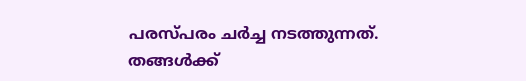പരസ്പരം ചര്‍ച്ച നടത്തുന്നത്. തങ്ങള്‍ക്ക്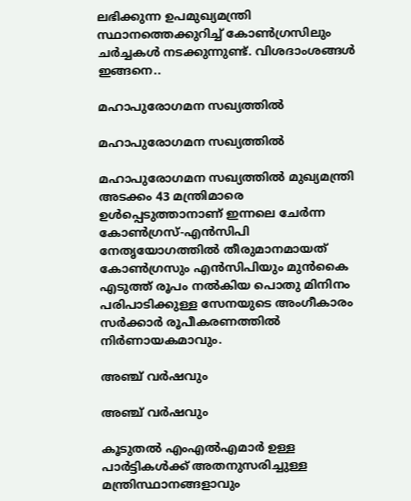ലഭിക്കുന്ന ഉപമുഖ്യമന്ത്രി സ്ഥാനത്തെക്കുറിച്ച് കോണ്‍ഗ്രസിലും ചര്‍ച്ചകള്‍ നടക്കുന്നുണ്ട്. വിശദാംശങ്ങള്‍ ഇങ്ങനെ..

മഹാപുരോഗമന സഖ്യത്തില്‍

മഹാപുരോഗമന സഖ്യത്തില്‍

മഹാപുരോഗമന സഖ്യത്തില്‍ മുഖ്യമന്ത്രി അടക്കം 43 മന്ത്രിമാരെ ഉള്‍പ്പെടുത്താനാണ് ഇന്നലെ ചേര്‍ന്ന കോണ്‍ഗ്രസ്-എന്‍സിപി നേതൃയോഗത്തില്‍ തീരുമാനമായത് കോണ്‍ഗ്രസും എന്‍സിപിയും മുന്‍കൈ എടുത്ത് രൂപം നല്‍കിയ പൊതു മിനിനം പരിപാടിക്കുള്ള സേനയുടെ അംഗീകാരം സര്‍ക്കാര്‍ രൂപീകരണത്തില്‍ നിര്‍ണായകമാവും.

അഞ്ച് വര്‍ഷവും

അഞ്ച് വര്‍ഷവും

കൂടുതല്‍ എംഎല്‍എമാര്‍ ഉള്ള പാര്‍ട്ടികള്‍ക്ക് അതനുസരിച്ചുള്ള മന്ത്രിസ്ഥാനങ്ങളാവും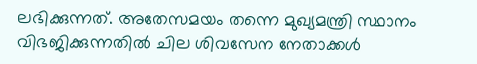ലഭിക്കുന്നത്. അതേസമയം തന്നെ മുഖ്യമന്ത്രി സ്ഥാനം വിഭജിക്കുന്നതില്‍ ചില ശിവസേന നേതാക്കള്‍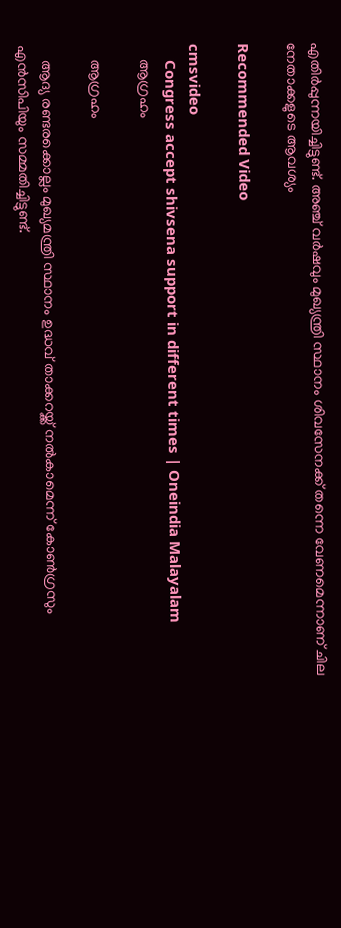എതിര്‍പ്പുന്നയിച്ചിട്ടുണ്ട്. അഞ്ച് വര്‍ഷവും മുഖ്യന്ത്രി സ്ഥാനം ശിവസേനക്ക് തന്നെ വേണമെന്നാണ് ചില നേതാക്കളുടെ ആവശ്യം

Recommended Video

cmsvideo
    Congress accept shivsena support in different times | Oneindia Malayalam
    ആഗ്രഹം

    ആഗ്രഹം

    ആദ്യ രണ്ടരക്കൊല്ലം മുഖ്യമന്ത്രി സ്ഥാനം ഉദ്ധവ് താക്കറയ്ക്ക് നല്‍കാമെന്ന് കോണ്‍ഗ്രസും എന്‍സിപിയും സമ്മതിച്ചിട്ടുണ്ട്.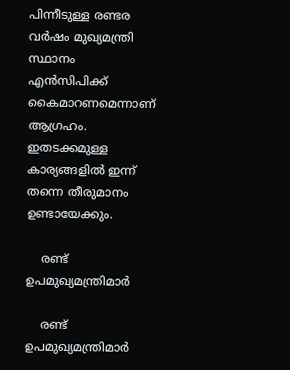പിന്നീടുള്ള രണ്ടര വര്‍ഷം മുഖ്യമന്ത്രി സ്ഥാനം എന്‍സിപിക്ക് കൈമാറണമെന്നാണ് ആഗ്രഹം. ഇതടക്കമുള്ള കാര്യങ്ങളില്‍ ഇന്ന് തന്നെ തീരുമാനം ഉണ്ടായേക്കും.

    രണ്ട് ഉപമുഖ്യമന്ത്രിമാര്‍

    രണ്ട് ഉപമുഖ്യമന്ത്രിമാര്‍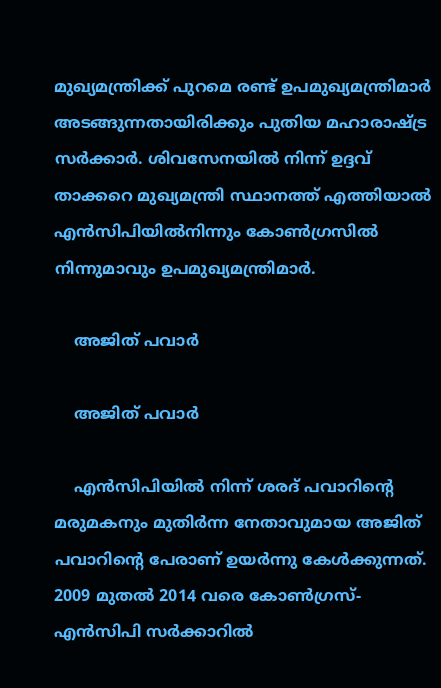മുഖ്യമന്ത്രിക്ക് പുറമെ രണ്ട് ഉപമുഖ്യമന്ത്രിമാര്‍ അടങ്ങുന്നതായിരിക്കും പുതിയ മഹാരാഷ്ട്ര സര്‍ക്കാര്‍. ശിവസേനയില്‍ നിന്ന് ഉദ്ദവ് താക്കറെ മുഖ്യമന്ത്രി സ്ഥാനത്ത് എത്തിയാല്‍ എന്‍സിപിയില്‍നിന്നും കോണ്‍ഗ്രസില്‍ നിന്നുമാവും ഉപമുഖ്യമന്ത്രിമാര്‍.

    അജിത് പവാര്‍

    അജിത് പവാര്‍

    എന്‍സിപിയില്‍ നിന്ന് ശരദ് പവാറിന്‍റെ മരുമകനും മുതിര്‍ന്ന നേതാവുമായ അജിത് പവാറിന്‍റെ പേരാണ് ഉയര്‍ന്നു കേള്‍ക്കുന്നത്. 2009 മുതല്‍ 2014 വരെ കോണ്‍ഗ്രസ്-എന്‍സിപി സര്‍ക്കാറില്‍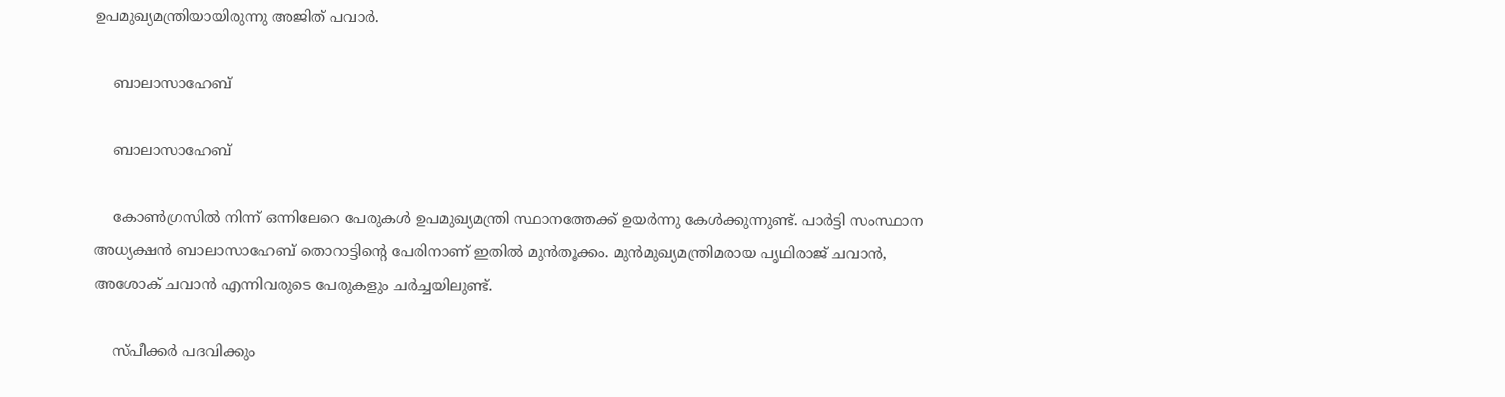ഉപമുഖ്യമന്ത്രിയായിരുന്നു അജിത് പവാര്‍.

    ബാലാസാഹേബ്

    ബാലാസാഹേബ്

    കോണ്‍ഗ്രസില്‍ നിന്ന് ഒന്നിലേറെ പേരുകള്‍ ഉപമുഖ്യമന്ത്രി സ്ഥാനത്തേക്ക് ഉയര്‍ന്നു കേള്‍ക്കുന്നുണ്ട്. പാര്‍ട്ടി സംസ്ഥാന അധ്യക്ഷന്‍ ബാലാസാഹേബ് തൊറാട്ടിന്‍റെ പേരിനാണ് ഇതില്‍ മുന്‍തൂക്കം. മുന്‍മുഖ്യമന്ത്രിമരായ പൃഥിരാജ് ചവാന്‍, അശോക് ചവാന്‍ എന്നിവരുടെ പേരുകളും ചര്‍ച്ചയിലുണ്ട്.

    സ്പീക്കര്‍ പദവിക്കും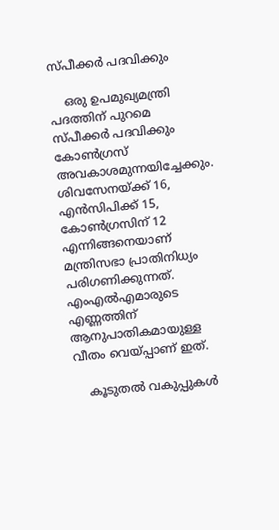സ്പീക്കര്‍ പദവിക്കും

    ഒരു ഉപമുഖ്യമന്ത്രി പദത്തിന് പുറമെ സ്പീക്കര്‍ പദവിക്കും കോണ്‍ഗ്രസ് അവകാശമുന്നയിച്ചേക്കും. ശിവസേനയ്ക്ക് 16, എന്‍സിപിക്ക് 15, കോണ്‍ഗ്രസിന് 12 എന്നിങ്ങനെയാണ് മന്ത്രിസഭാ പ്രാതിനിധ്യം പരിഗണിക്കുന്നത്. എംഎല്‍എമാരുടെ എണ്ണത്തിന് ആനുപാതികമായുള്ള വീതം വെയ്പ്പാണ് ഇത്.

    കൂടുതല്‍ വകുപ്പുകള്‍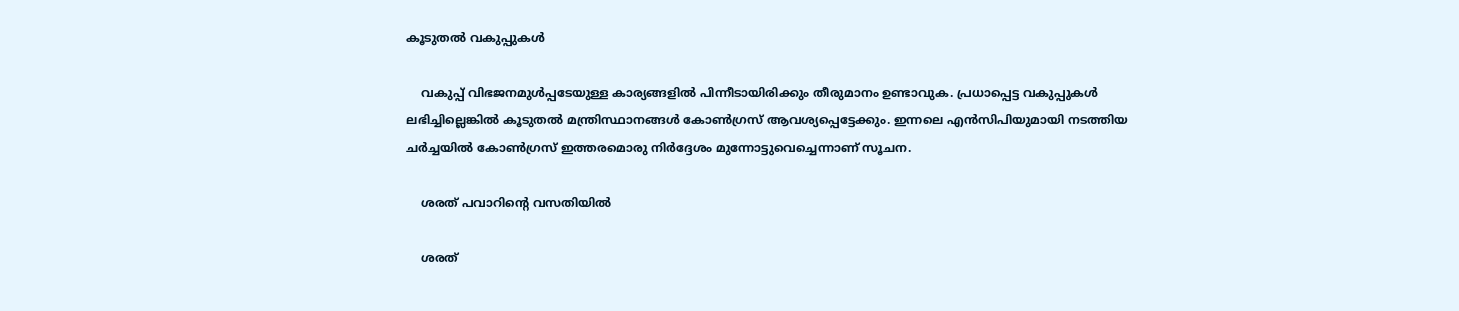കൂടുതല്‍ വകുപ്പുകള്‍

    വകുപ്പ് വിഭജനമുള്‍പ്പടേയുള്ള കാര്യങ്ങളില്‍ പിന്നീടായിരിക്കും തീരുമാനം ഉണ്ടാവുക. പ്രധാപ്പെട്ട വകുപ്പുകള്‍ ലഭിച്ചില്ലെങ്കില്‍ കൂടുതല്‍ മന്ത്രിസ്ഥാനങ്ങള്‍ കോണ്‍ഗ്രസ് ആവശ്യപ്പെട്ടേക്കും. ഇന്നലെ എന്‍സിപിയുമായി നടത്തിയ ചര്‍ച്ചയില്‍ കോണ്‍ഗ്രസ് ഇത്തരമൊരു നിര്‍ദ്ദേശം മുന്നോട്ടുവെച്ചെന്നാണ് സൂചന.

    ശരത് പവാറിന്‍റെ വസതിയില്‍

    ശരത്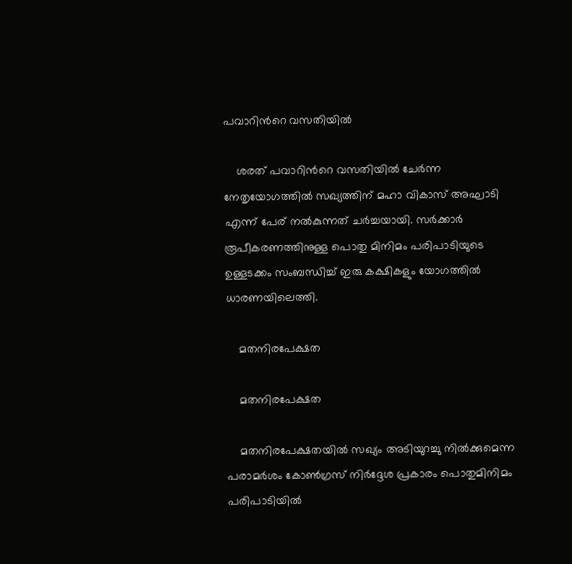പവാറിന്‍റെ വസതിയില്‍

    ശരത് പവാറിന്‍റെ വസതിയില്‍ ചേര്‍ന്ന നേതൃയോഗത്തില്‍ സഖ്യത്തിന് മഹാ വികാസ് അഘാടി എന്ന് പേര് നല്‍കുന്നത് ചര്‍ച്ചയായി. സര്‍ക്കാര്‍ രൂപീകരണത്തിനുള്ള പൊതു മിനിമം പരിപാടിയുടെ ഉള്ളടക്കം സംബന്ധിച്ച് ഇരു കക്ഷികളും യോഗത്തില്‍ ധാരണയിലെത്തി.

    മതനിരപേക്ഷത

    മതനിരപേക്ഷത

    മതനിരപേക്ഷതയില്‍ സഖ്യം അടിയുറച്ചു നില്‍ക്കുമെന്ന പരാമര്‍ശം കോണ്‍ഗ്രസ് നിര്‍ദ്ദേശ പ്രകാരം പൊതുമിനിമം പരിപാടിയില്‍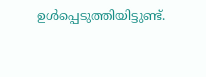ഉള്‍പ്പെടുത്തിയിട്ടുണ്ട്.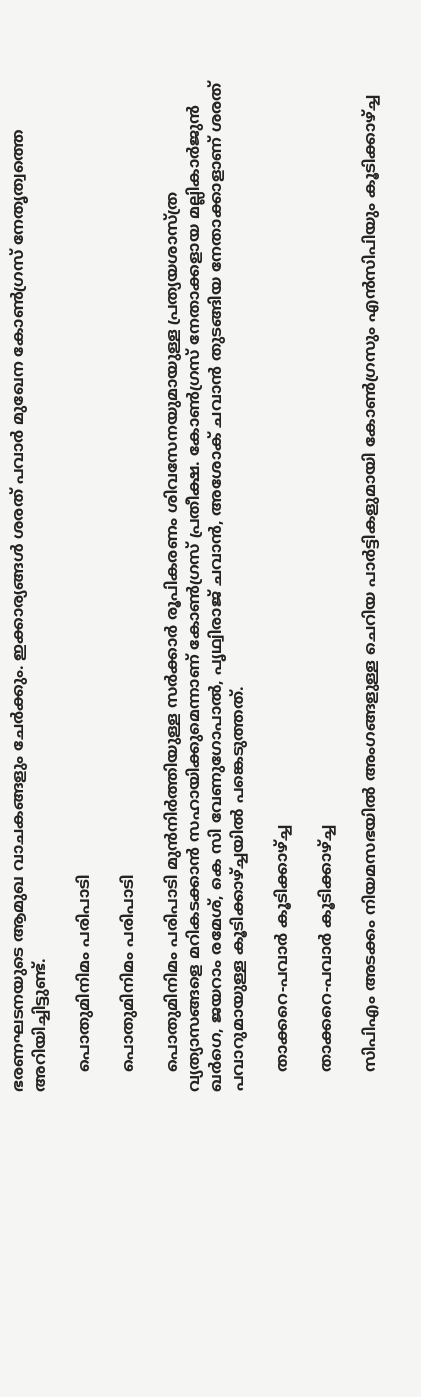ഭരണഘടനയുടെ ആമുഖ വാചകങ്ങളും ചേര്‍ക്കും. ഇക്കാര്യങ്ങള്‍ ശരത് പവാര്‍ മുഖേന കോണ്‍ഗ്രസ് നേതൃത്വത്തെ അറിയിച്ചിട്ടുണ്ട്.

    പൊതുമിനിമം പരിപാടി

    പൊതുമിനിമം പരിപാടി

    പൊതുമിനിമം പരിപാടി മുന്‍നിര്‍ത്തിയുള്ള സര്‍ക്കാര്‍ രൂപികരണം ശിവസേനയുമായുള്ള പ്രത്യയശാസ്ത്ര വ്യത്യാസങ്ങളെ മറികടക്കാന്‍ സഹായിക്കുമെന്നാണ് കോണ്‍ഗ്രസ് പ്രതീക്ഷ. കോൺഗ്രസ് നേതാക്കളായ മല്ലികാർജുൻ ഖർഗെ, ജയറാം രമേശ്, കെ സി വേണുഗോപാൽ, പൃഥ്വിരാജ് ചവാൻ, അശോക് ചവാൻ തുടങ്ങിയ നേതാക്കാളാണ് ശരത് പവാറുമായുള്ള കൂടിക്കാഴ്ച്ചയില്‍ പങ്കെടുത്തത്.

    താക്കറെ-പവാര്‍ കൂടിക്കാഴ്ച്ച

    താക്കറെ-പവാര്‍ കൂടിക്കാഴ്ച്ച

    സിപിഎം അടക്കം നിയമസഭയില്‍ അംഗങ്ങളുള്ള ചെറിയ പാര്‍ട്ടികളുമായി കോണ്‍ഗ്രസും എന്‍സിപിയും കൂടിക്കാഴ്ച്ച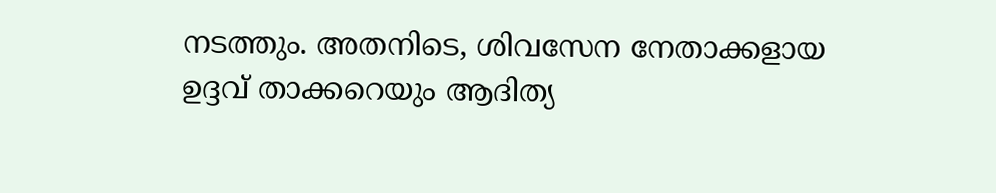നടത്തും. അതനിടെ, ശിവസേന നേതാക്കളായ ഉദ്ദവ് താക്കറെയും ആദിത്യ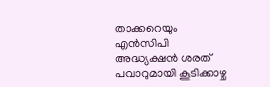താക്കറെയും എന്‍സിപി അദ്ധ്യക്ഷന്‍ ശരത് പവാറുമായി കൂടിക്കാഴ്ച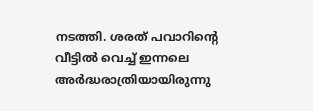നടത്തി. ശരത് പവാറിന്‍റെ വീട്ടില്‍ വെച്ച് ഇന്നലെ അര്‍ദ്ധരാത്രിയായിരുന്നു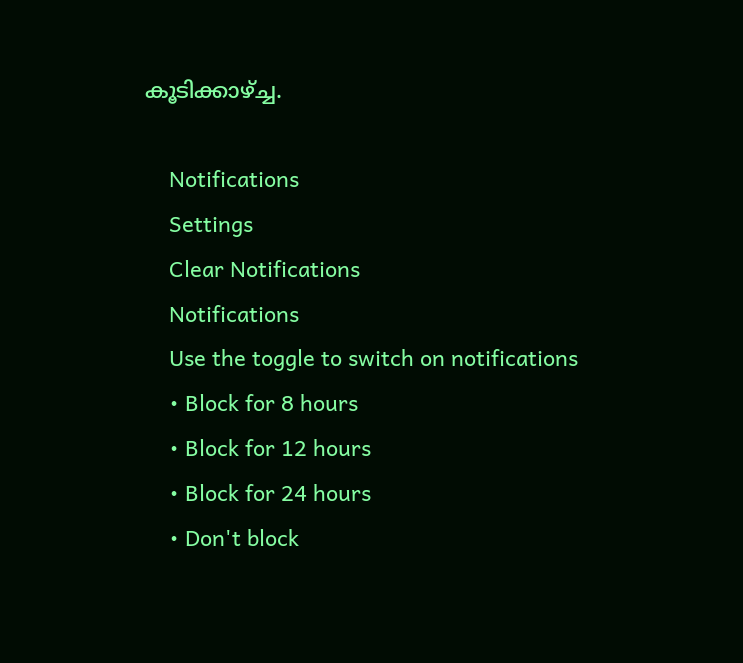കൂടിക്കാഴ്ച്ച.

    Notifications
    Settings
    Clear Notifications
    Notifications
    Use the toggle to switch on notifications
    • Block for 8 hours
    • Block for 12 hours
    • Block for 24 hours
    • Don't block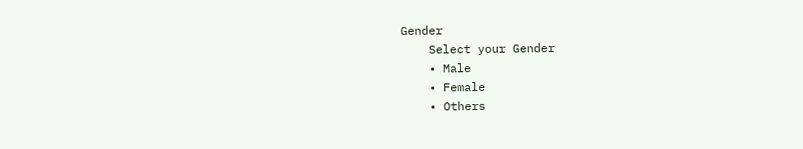Gender
    Select your Gender
    • Male
    • Female
    • Others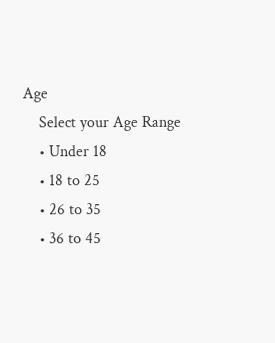Age
    Select your Age Range
    • Under 18
    • 18 to 25
    • 26 to 35
    • 36 to 45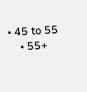• 45 to 55
    • 55+